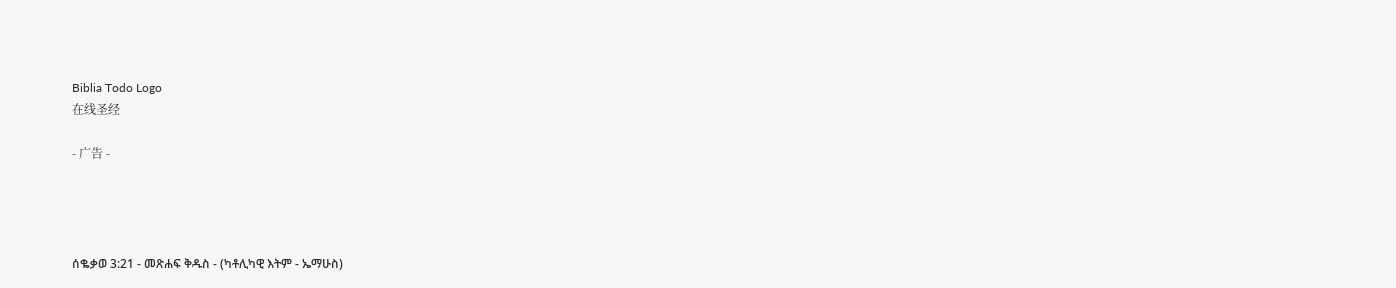Biblia Todo Logo
在线圣经

- 广告 -




ሰቈቃወ 3:21 - መጽሐፍ ቅዱስ - (ካቶሊካዊ እትም - ኤማሁስ)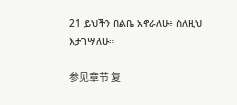21 ይህችን በልቤ አኖራለሁ፥ ስለዚህ እታገሣለሁ።

参见章节 复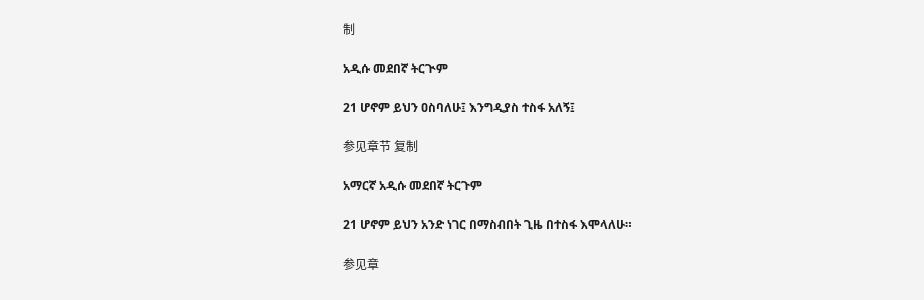制

አዲሱ መደበኛ ትርጒም

21 ሆኖም ይህን ዐስባለሁ፤ እንግዲያስ ተስፋ አለኝ፤

参见章节 复制

አማርኛ አዲሱ መደበኛ ትርጉም

21 ሆኖም ይህን አንድ ነገር በማስብበት ጊዜ በተስፋ እሞላለሁ።

参见章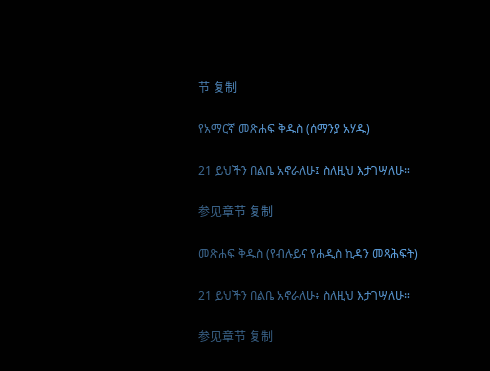节 复制

የአማርኛ መጽሐፍ ቅዱስ (ሰማንያ አሃዱ)

21 ይህችን በልቤ አኖራለሁ፤ ስለዚህ እታገሣለሁ።

参见章节 复制

መጽሐፍ ቅዱስ (የብሉይና የሐዲስ ኪዳን መጻሕፍት)

21 ይህችን በልቤ አኖራለሁ፥ ስለዚህ እታገሣለሁ።

参见章节 复制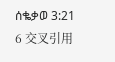ሰቈቃወ 3:21
6 交叉引用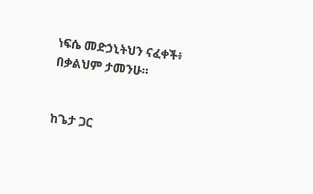ነፍሴ መድኃኒትህን ናፈቀች፥ በቃልህም ታመንሁ።


ከጌታ ጋር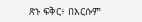ጽኑ ፍቅር፥ በእርሱም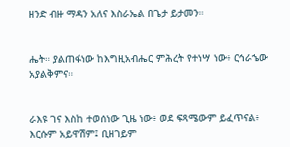ዘንድ ብዙ ማዳን አለና እስራኤል በጌታ ይታመን።


ሔት። ያልጠፋነው ከእግዚአብሔር ምሕረት የተነሣ ነው፥ ርኅራኄው አያልቅምና።


ራእዩ ገና እስከ ተወሰነው ጊዜ ነው፥ ወደ ፍጻሜውም ይፈጥናል፥ እርሱም አይዋሽም፤ ቢዘገይም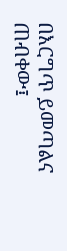በእርግጥ ይመጣልና ጠብቀው፤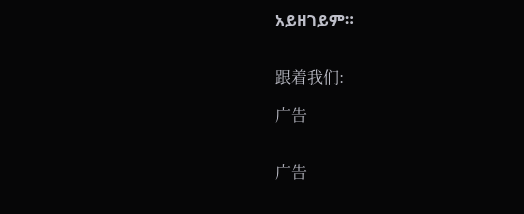አይዘገይም።


跟着我们:

广告


广告